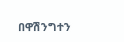በዋሽንግተን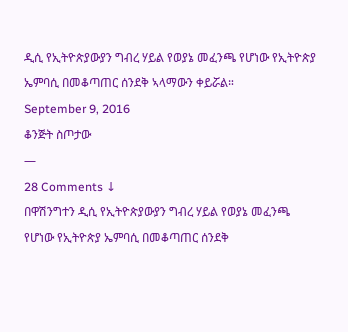ዲሲ የኢትዮጵያውያን ግብረ ሃይል የወያኔ መፈንጫ የሆነው የኢትዮጵያ ኤምባሲ በመቆጣጠር ሰንደቅ ኣላማውን ቀይሯል።
September 9, 2016
ቆንጅት ስጦታው
—
28 Comments ↓
በዋሽንግተን ዲሲ የኢትዮጵያውያን ግብረ ሃይል የወያኔ መፈንጫ የሆነው የኢትዮጵያ ኤምባሲ በመቆጣጠር ሰንደቅ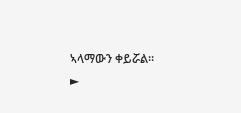ኣላማውን ቀይሯል።
►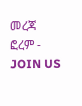መረጃ ፎረም - JOIN US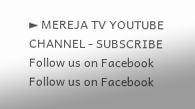► MEREJA TV YOUTUBE CHANNEL - SUBSCRIBE
Follow us on Facebook
Follow us on Facebook